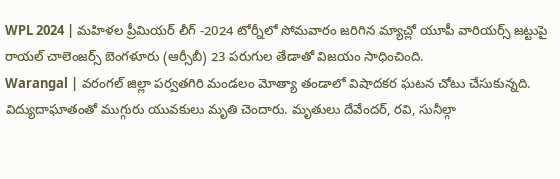WPL 2024 | మహిళల ప్రీమియర్ లీగ్ -2024 టోర్నీలో సోమవారం జరిగిన మ్యాచ్లో యూపీ వారియర్స్ జట్టుపై రాయల్ చాలెంజర్స్ బెంగళూరు (ఆర్సీబీ) 23 పరుగుల తేడాతో విజయం సాధించింది.
Warangal | వరంగల్ జిల్లా పర్వతగిరి మండలం మోత్యా తండాలో విషాదకర ఘటన చోటు చేసుకున్నది. విద్యుదాఘాతంతో ముగ్గురు యువకులు మృతి చెందారు. మృతులు దేవేందర్, రవి, సునీల్గా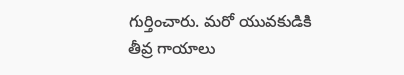గుర్తించారు. మరో యువకుడికి తీవ్ర గాయాలు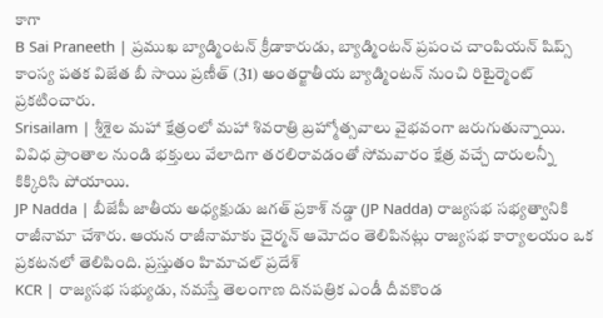కాగా
B Sai Praneeth | ప్రముఖ బ్యాడ్మింటన్ క్రీడాకారుడు, బ్యాడ్మింటన్ ప్రపంచ చాంపియన్ షిప్స్ కాంస్య పతక విజేత బీ సాయి ప్రణీత్ (31) అంతర్జాతీయ బ్యాడ్మింటన్ నుంచి రిటైర్మెంట్ ప్రకటించారు.
Srisailam | శ్రీశైల మహా క్షేత్రంలో మహా శివరాత్రి బ్రహ్మోత్సవాలు వైభవంగా జరుగుతున్నాయి. వివిధ ప్రాంతాల నుండి భక్తులు వేలాదిగా తరలిరావడంతో సోమవారం క్షేత్ర వచ్చే దారులన్నీ కిక్కిరిసి పోయాయి.
JP Nadda | బీజేపీ జాతీయ అధ్యక్షుడు జగత్ ప్రకాశ్ నడ్డా (JP Nadda) రాజ్యసభ సభ్యత్వానికి రాజీనామా చేశారు. ఆయన రాజీనామాకు చైర్మన్ ఆమోదం తెలిపినట్లు రాజ్యసభ కార్యాలయం ఒక ప్రకటనలో తెలిపింది. ప్రస్తుతం హిమాచల్ ప్రదేశ్
KCR | రాజ్యసభ సభ్యుడు, నమస్తే తెలంగాణ దినపత్రిక ఎండీ దీవకొండ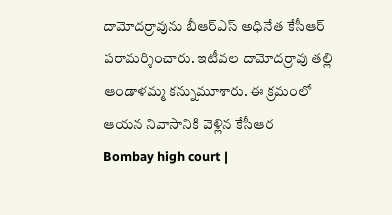దామోదర్రావును బీఆర్ఎస్ అధినేత కేసీఆర్ పరామర్శించారు. ఇటీవల దామోదర్రావు తల్లి ఆండాళమ్మ కన్నుమూశారు. ఈ క్రమంలో ఆయన నివాసానికి వెళ్లిన కేసీఆర
Bombay high court |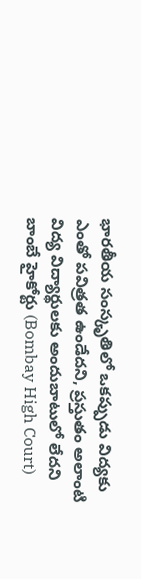భారతీయ సంస్కృతిలో ఒకప్పుడు విద్యకు ఎంతో పవిత్రత ఉండేదని, ప్రస్తుతం అలాంటి విద్య విద్యార్థులకు అందుబాటులో లేదని బాంబే హైకోర్టు (Bombay High Court)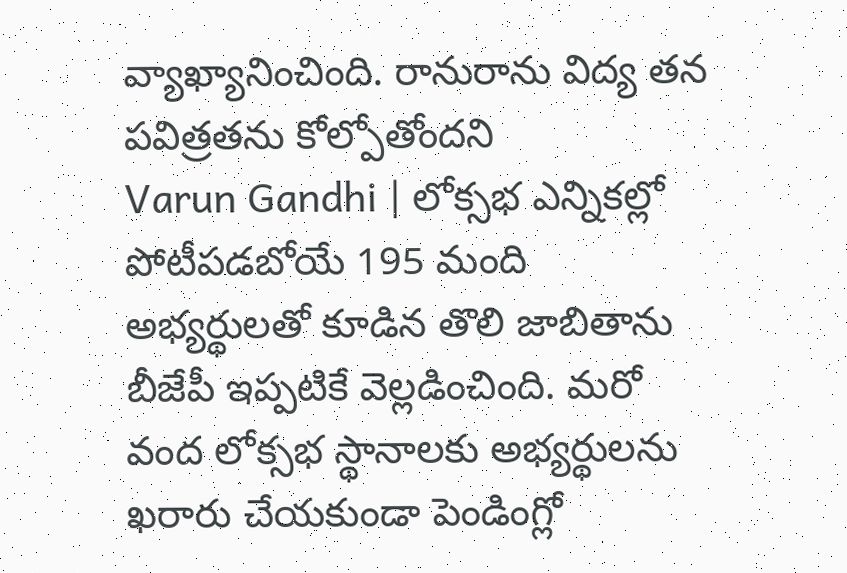వ్యాఖ్యానించింది. రానురాను విద్య తన పవిత్రతను కోల్పోతోందని
Varun Gandhi | లోక్సభ ఎన్నికల్లో పోటీపడబోయే 195 మంది అభ్యర్థులతో కూడిన తొలి జాబితాను బీజేపీ ఇప్పటికే వెల్లడించింది. మరో వంద లోక్సభ స్థానాలకు అభ్యర్థులను ఖరారు చేయకుండా పెండింగ్లో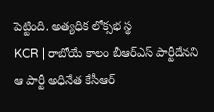పెట్టింది. అత్యధిక లోక్సభ స్థ
KCR | రాబోయే కాలం బీఆర్ఎస్ పార్టీదేనని ఆ పార్టీ అధినేత కేసీఆర్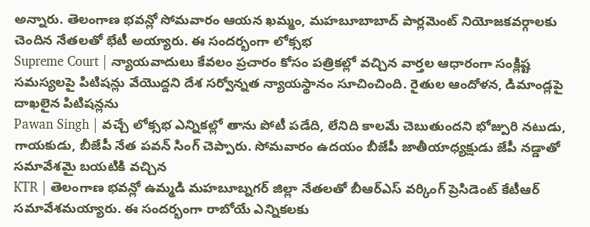అన్నారు. తెలంగాణ భవన్లో సోమవారం ఆయన ఖమ్మం, మహబూబాబాద్ పార్లమెంట్ నియోజకవర్గాలకు చెందిన నేతలతో భేటీ అయ్యారు. ఈ సందర్భంగా లోక్సభ
Supreme Court | న్యాయవాదులు కేవలం ప్రచారం కోసం పత్రికల్లో వచ్చిన వార్తల ఆధారంగా సంక్లిష్ట సమస్యలపై పిటిషన్లు వేయొద్దని దేశ సర్వోన్నత న్యాయస్థానం సూచించింది. రైతుల ఆందోళన, డిమాండ్లపై దాఖలైన పిటిషన్లను
Pawan Singh | వచ్చే లోక్సభ ఎన్నికల్లో తాను పోటీ పడేది, లేనిది కాలమే చెబుతుందని భోజ్పురి నటుడు, గాయకుడు, బీజేపీ నేత పవన్ సింగ్ చెప్పారు. సోమవారం ఉదయం బీజేపీ జాతీయాధ్యక్షుడు జేపీ నడ్డాతో సమావేశమై బయటికి వచ్చిన
KTR | తెలంగాణ భవన్లో ఉమ్మడి మహబూబ్నగర్ జిల్లా నేతలతో బీఆర్ఎస్ వర్కింగ్ ప్రెసిడెంట్ కేటీఆర్ సమావేశమయ్యారు. ఈ సందర్భంగా రాబోయే ఎన్నికలకు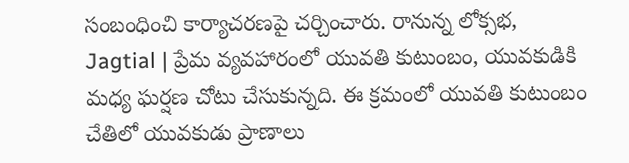సంబంధించి కార్యాచరణపై చర్చించారు. రానున్న లోక్సభ,
Jagtial | ప్రేమ వ్యవహారంలో యువతి కుటుంబం, యువకుడికి మధ్య ఘర్షణ చోటు చేసుకున్నది. ఈ క్రమంలో యువతి కుటుంబం చేతిలో యువకుడు ప్రాణాలు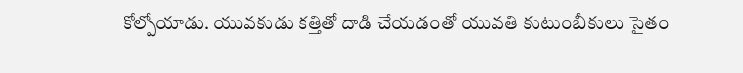కోల్పోయాడు. యువకుడు కత్తితో దాడి చేయడంతో యువతి కుటుంబీకులు సైతం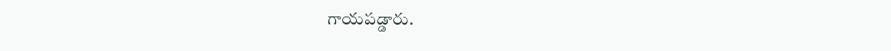గాయపడ్డారు.